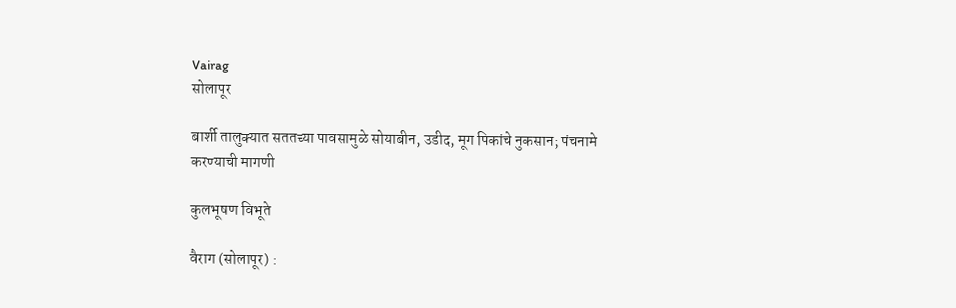Vairag
सोलापूर

बार्शी तालुक्‍यात सततच्या पावसामुळे सोयाबीन, उडीद, मूग पिकांचे नुकसान; पंचनामे करण्याची मागणी

कुलभूषण विभूते

वैराग (सोलापूर) :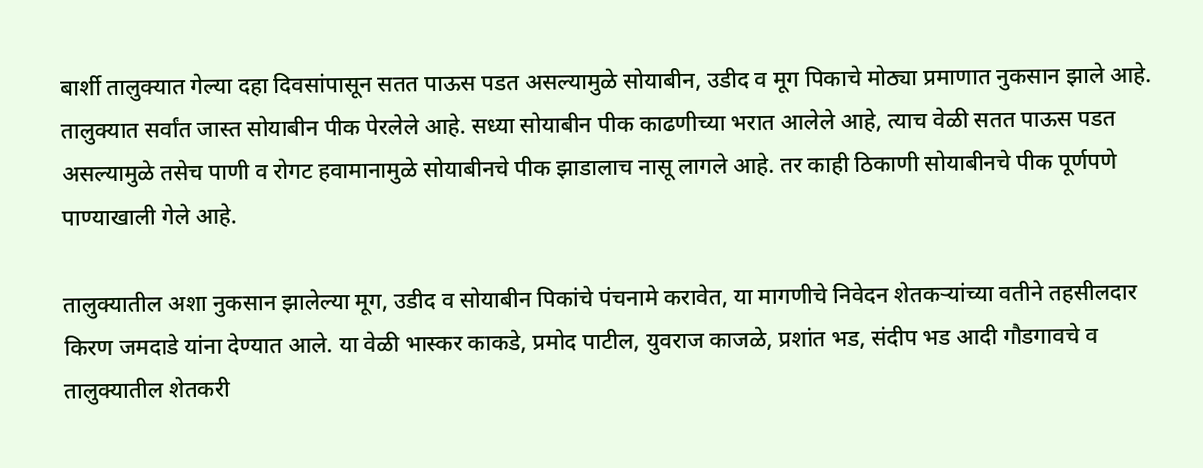बार्शी तालुक्‍यात गेल्या दहा दिवसांपासून सतत पाऊस पडत असल्यामुळे सोयाबीन, उडीद व मूग पिकाचे मोठ्या प्रमाणात नुकसान झाले आहे. तालुक्‍यात सर्वांत जास्त सोयाबीन पीक पेरलेले आहे. सध्या सोयाबीन पीक काढणीच्या भरात आलेले आहे, त्याच वेळी सतत पाऊस पडत असल्यामुळे तसेच पाणी व रोगट हवामानामुळे सोयाबीनचे पीक झाडालाच नासू लागले आहे. तर काही ठिकाणी सोयाबीनचे पीक पूर्णपणे पाण्याखाली गेले आहे.

तालुक्‍यातील अशा नुकसान झालेल्या मूग, उडीद व सोयाबीन पिकांचे पंचनामे करावेत, या मागणीचे निवेदन शेतकऱ्यांच्या वतीने तहसीलदार किरण जमदाडे यांना देण्यात आले. या वेळी भास्कर काकडे, प्रमोद पाटील, युवराज काजळे, प्रशांत भड, संदीप भड आदी गौडगावचे व तालुक्‍यातील शेतकरी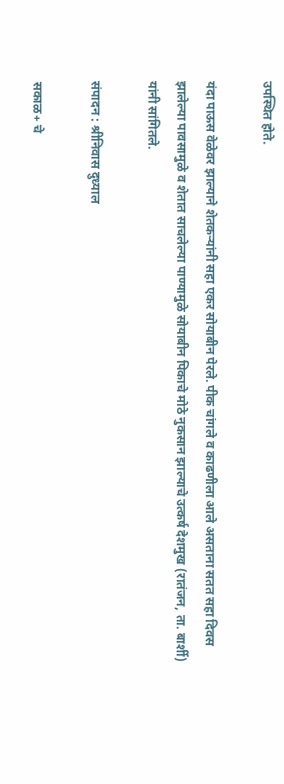उपस्थित होते.

यंदा पाऊस वेळेवर झाल्याने शेतकऱ्यांनी सहा एकर सोयाबीन पेरले. पीक चांगले व काढणीला आले असताना सतत सहा दिवस झालेल्या पावसामुळे व शेतात साचलेल्या पाण्यामुळे सोयाबीन पिकाचे मोठे नुकसान झाल्याचे उत्कर्ष देशमुख (रातंजन, ता. बार्शी) यांनी सांगितले.

संपादन : श्रीनिवास दुध्याल

सकाळ+ चे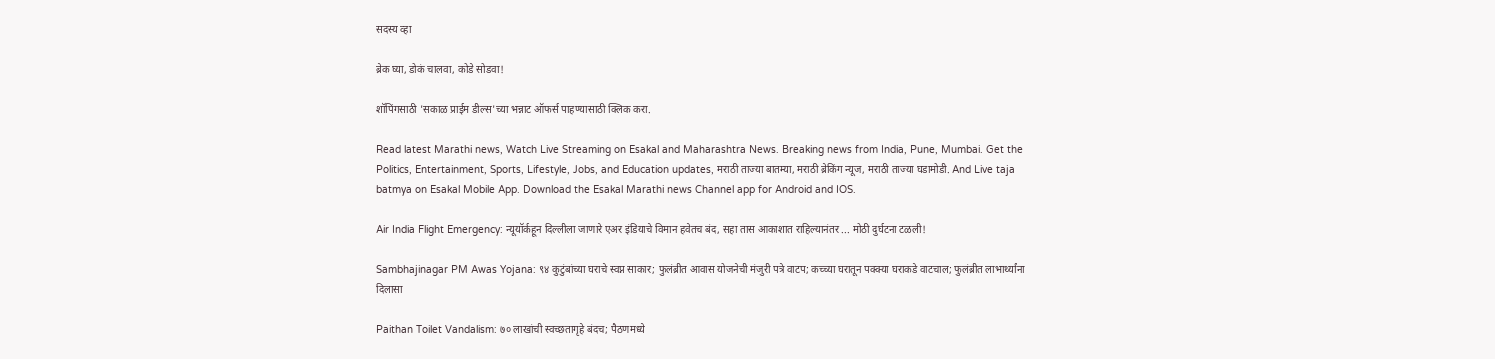सदस्य व्हा

ब्रेक घ्या, डोकं चालवा, कोडे सोडवा!

शॉपिंगसाठी 'सकाळ प्राईम डील्स'च्या भन्नाट ऑफर्स पाहण्यासाठी क्लिक करा.

Read latest Marathi news, Watch Live Streaming on Esakal and Maharashtra News. Breaking news from India, Pune, Mumbai. Get the Politics, Entertainment, Sports, Lifestyle, Jobs, and Education updates, मराठी ताज्या बातम्या, मराठी ब्रेकिंग न्यूज, मराठी ताज्या घडामोडी. And Live taja batmya on Esakal Mobile App. Download the Esakal Marathi news Channel app for Android and IOS.

Air India Flight Emergency: न्यूयॉर्कहून दिल्लीला जाणारे एअर इंडियाचे विमान हवेतच बंद, सहा तास आकाशात राहिल्यानंतर ... मोठी दुर्घटना टळली!

Sambhajinagar PM Awas Yojana: ९४ कुटुंबांच्या घराचे स्वप्न साकार; फुलंब्रीत आवास योजनेची मंजुरी पत्रे वाटप; कच्च्या घरातून पक्क्या घराकडे वाटचाल; फुलंब्रीत लाभार्थ्यांना दिलासा

Paithan Toilet Vandalism: ७० लाखांची स्वच्छतागृहे बंदच; पैठणमध्ये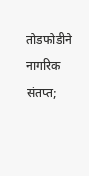तोडफोडीने नागरिक संतप्त;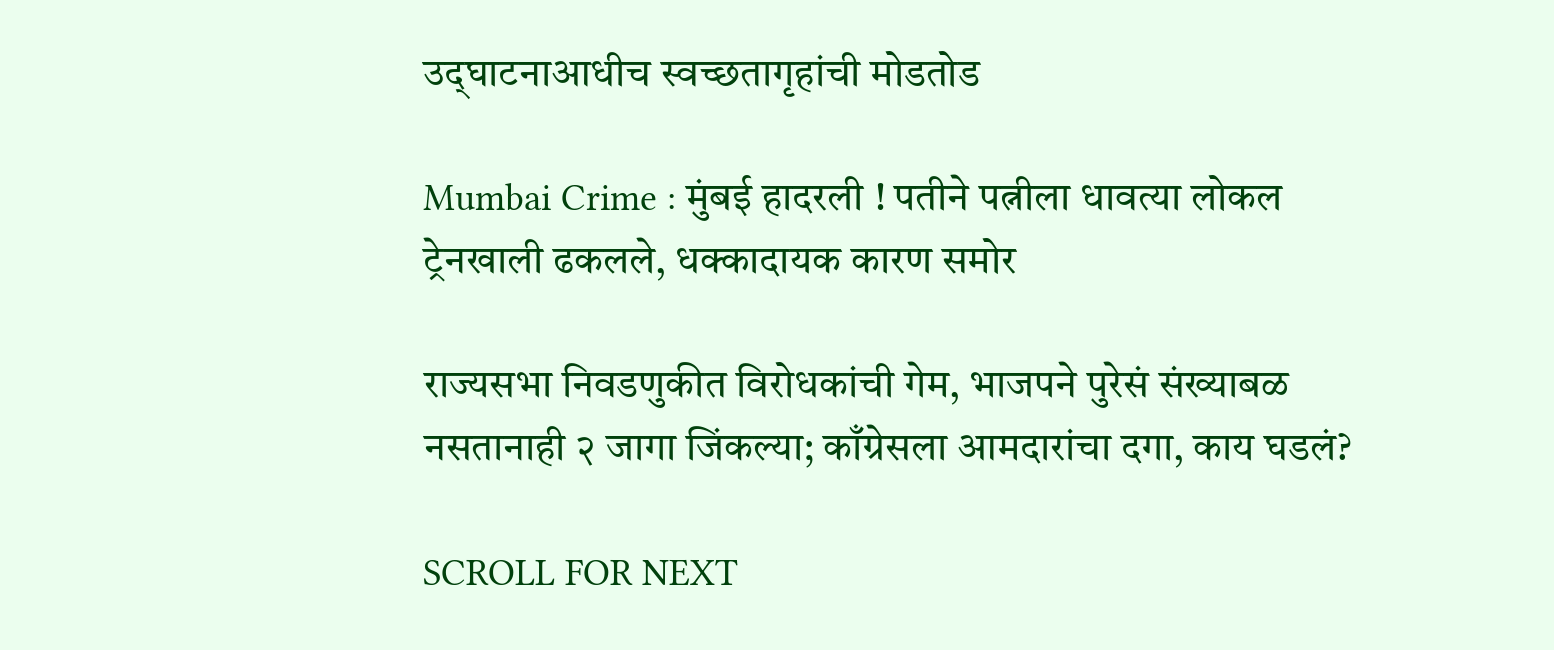उद्‍घाटनाआधीच स्वच्छतागृहांची मोडतोड

Mumbai Crime : मुंबई हादरली ! पतीने पत्नीला धावत्या लोकल ट्रेनखाली ढकलले, धक्कादायक कारण समोर

राज्यसभा निवडणुकीत विरोधकांची गेम, भाजपने पुरेसं संख्याबळ नसतानाही २ जागा जिंकल्या; काँग्रेसला आमदारांचा दगा, काय घडलं?

SCROLL FOR NEXT